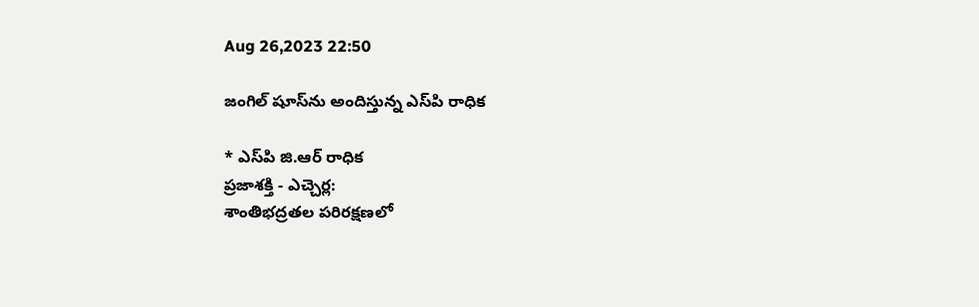Aug 26,2023 22:50

జంగిల్‌ షూస్‌ను అందిస్తున్న ఎస్‌పి రాధిక

* ఎస్‌పి జి.ఆర్‌ రాధిక
ప్రజాశక్తి - ఎచ్చెర్ల:
శాంతిభద్రతల పరిరక్షణలో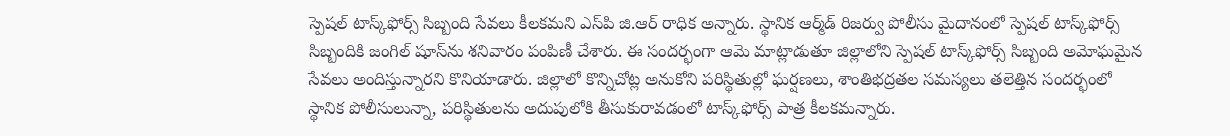స్పెషల్‌ టాస్క్‌ఫోర్స్‌ సిబ్బంది సేవలు కీలకమని ఎస్‌పి జి.ఆర్‌ రాధిక అన్నారు. స్థానిక ఆర్మ్‌డ్‌ రిజర్వు పోలీసు మైదానంలో స్పెషల్‌ టాస్క్‌ఫోర్స్‌ సిబ్బందికి జంగిల్‌ షూస్‌ను శనివారం పంపిణీ చేశారు. ఈ సందర్భంగా ఆమె మాట్లాడుతూ జిల్లాలోని స్పెషల్‌ టాస్క్‌ఫోర్స్‌ సిబ్బంది అమోఘమైన సేవలు అందిస్తున్నారని కొనియాడారు. జిల్లాలో కొన్నిచోట్ల అనుకోని పరిస్థితుల్లో ఘర్షణలు, శాంతిభద్రతల సమస్యలు తలెత్తిన సందర్భంలో స్థానిక పోలీసులున్నా, పరిస్థితులను అదుపులోకి తీసుకురావడంలో టాస్క్‌ఫోర్స్‌ పాత్ర కీలకమన్నారు.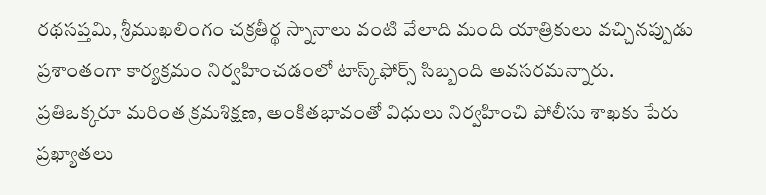రథసప్తమి, శ్రీముఖలింగం చక్రతీర్థ స్నానాలు వంటి వేలాది మంది యాత్రికులు వచ్చినప్పుడు ప్రశాంతంగా కార్యక్రమం నిర్వహించడంలో టాస్క్‌ఫోర్స్‌ సిబ్బంది అవసరమన్నారు. ప్రతిఒక్కరూ మరింత క్రమశిక్షణ, అంకితభావంతో విధులు నిర్వహించి పోలీసు శాఖకు పేరు ప్రఖ్యాతలు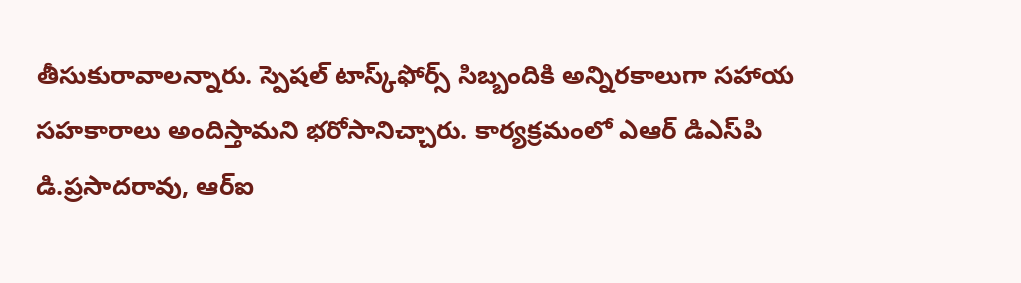తీసుకురావాలన్నారు. స్పెషల్‌ టాస్క్‌ఫోర్స్‌ సిబ్బందికి అన్నిరకాలుగా సహాయ సహకారాలు అందిస్తామని భరోసానిచ్చారు. కార్యక్రమంలో ఎఆర్‌ డిఎస్‌పి డి.ప్రసాదరావు, ఆర్‌ఐ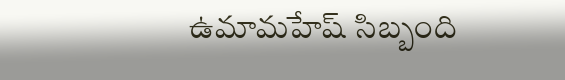ఉమామహేష్‌ సిబ్బంది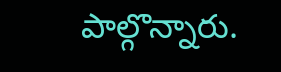పాల్గొన్నారు.